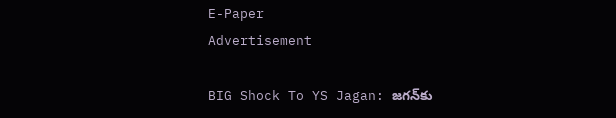E-Paper
Advertisement

BIG Shock To YS Jagan: జగన్‌కు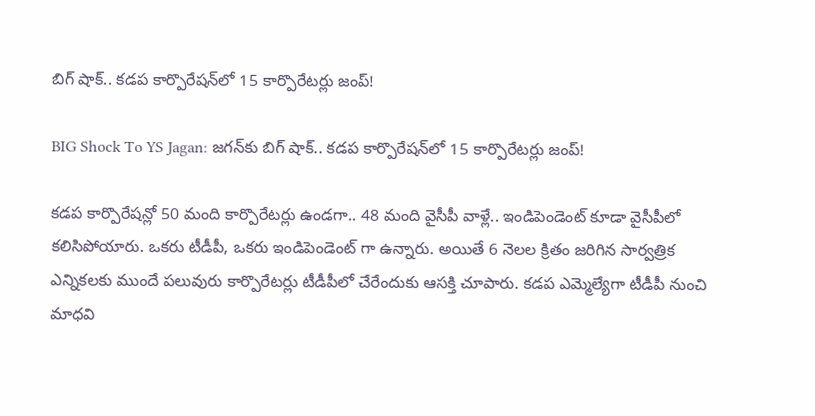బిగ్ షాక్‌.. కడప కార్పొరేషన్‌లో 15 కార్పొరేటర్లు జంప్!

BIG Shock To YS Jagan: జగన్‌కు బిగ్ షాక్‌.. కడప కార్పొరేషన్‌లో 15 కార్పొరేటర్లు జంప్!

కడప కార్పొరేషన్లో 50 మంది కార్పొరేటర్లు ఉండగా.. 48 మంది వైసీపీ వాళ్లే.. ఇండిపెండెంట్ కూడా వైసీపీలో కలిసిపోయారు. ఒకరు టీడీపీ, ఒకరు ఇండిపెండెంట్ గా ఉన్నారు. అయితే 6 నెలల క్రితం జరిగిన సార్వత్రిక ఎన్నికలకు ముందే పలువురు కార్పొరేటర్లు టీడీపీలో చేరేందుకు ఆసక్తి చూపారు. కడప ఎమ్మెల్యేగా టీడీపీ నుంచి మాధవి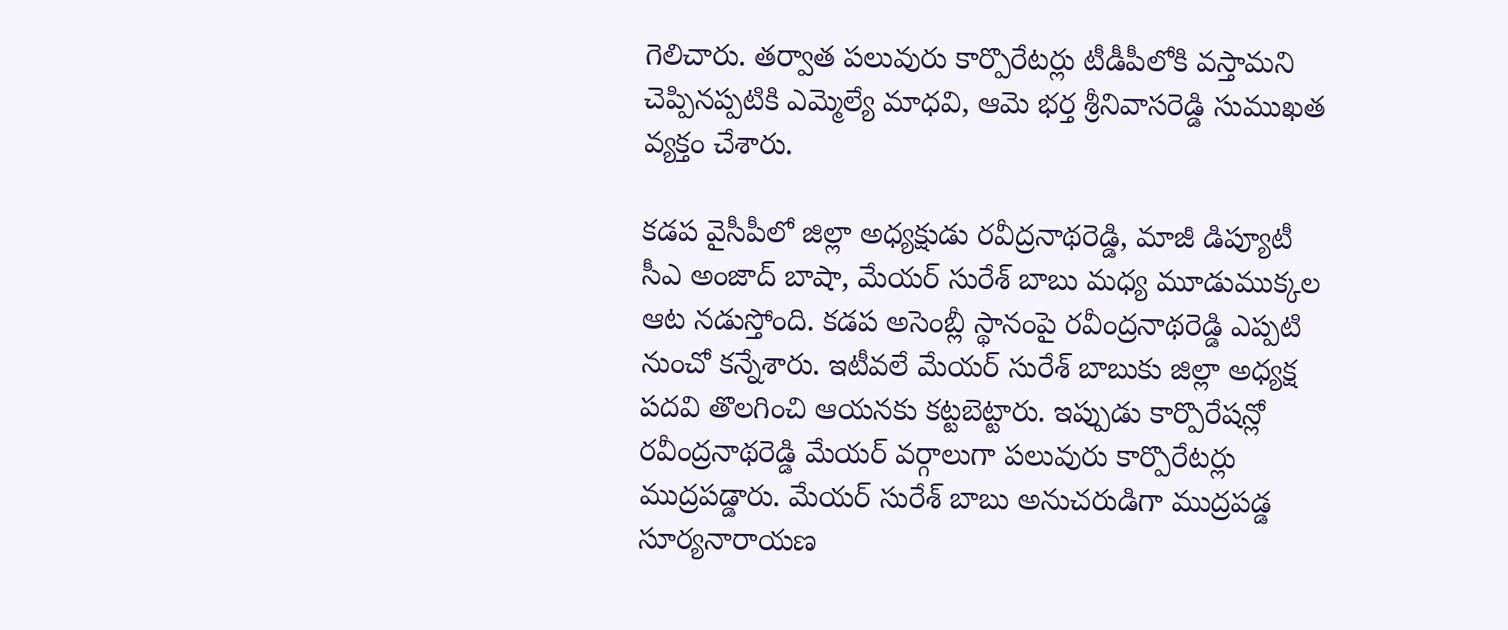గెలిచారు. తర్వాత పలువురు కార్పొరేటర్లు టీడీపీలోకి వస్తామని చెప్పినప్పటికి ఎమ్మెల్యే మాధవి, ఆమె భర్త శ్రీనివాసరెడ్డి సుముఖత వ్యక్తం చేశారు.

కడప వైసీపీలో జిల్లా అధ్యక్షుడు రవీద్రనాథరెడ్డి, మాజీ డిప్యూటీ సీఎ అంజాద్ బాషా, మేయర్ సురేశ్ బాబు మధ్య మూడుముక్కల ఆట నడుస్తోంది. కడప అసెంబ్లీ స్థానంపై రవీంద్రనాథరెడ్డి ఎప్పటి నుంచో కన్నేశారు. ఇటీవలే మేయర్ సురేశ్ బాబుకు జిల్లా అధ్యక్ష పదవి తొలగించి ఆయనకు కట్టబెట్టారు. ఇప్పుడు కార్పొరేషన్లో రవీంద్రనాథరెడ్డి మేయర్ వర్గాలుగా పలువురు కార్పొరేటర్లు ముద్రపడ్డారు. మేయర్ సురేశ్ బాబు అనుచరుడిగా ముద్రపడ్డ సూర్యనారాయణ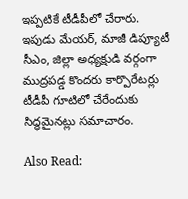ఇప్పటికే టీడీపీలో చేరారు. ఇపుడు మేయర్, మాజీ డిప్యూటీ సీఎం, జిల్లా అధ్యక్షుడి వర్గంగా ముద్రపడ్డ కొందరు కార్పొరేటర్లు టీడీపీ గూటిలో చేరేందుకు సిద్ధమైనట్లు సమాచారం.

Also Read: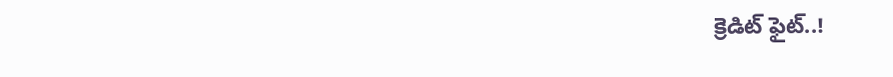క్రెడిట్ ఫైట్..!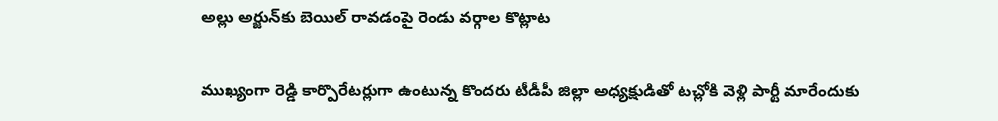అల్లు అర్జున్‌కు బెయిల్ రావడంపై రెండు వర్గాల కొట్లాట

ముఖ్యంగా రెడ్డి కార్పొరేటర్లుగా ఉంటున్న కొందరు టీడీపీ జిల్లా అధ్యక్షుడితో టచ్లోకి వెళ్లి పార్టీ మారేందుకు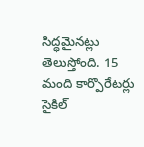సిద్ధమైనట్లు తెలుస్తోంది. 15 మంది కార్పొరేటర్లు సైకిల్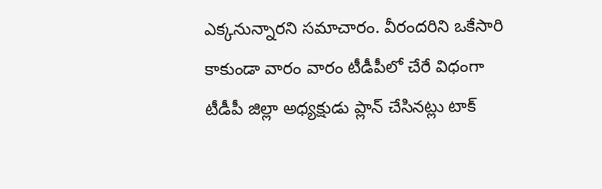ఎక్కనున్నారని సమాచారం. వీరందరిని ఒకేసారి కాకుండా వారం వారం టీడీపీలో చేరే విధంగా టీడీపీ జిల్లా అధ్యక్షుడు ప్లాన్ చేసినట్లు టాక్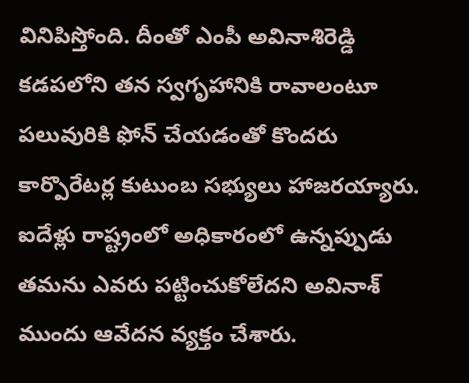వినిపిస్తోంది. దీంతో ఎంపీ అవినాశిరెడ్డి కడపలోని తన స్వగృహానికి రావాలంటూ పలువురికి ఫోన్ చేయడంతో కొందరు కార్పొరేటర్ల కుటుంబ సభ్యులు హాజరయ్యారు. ఐదేళ్లు రాష్ట్రంలో అధికారంలో ఉన్నప్పుడు తమను ఎవరు పట్టించుకోలేదని అవినాశ్ ముందు ఆవేదన వ్యక్తం చేశారు.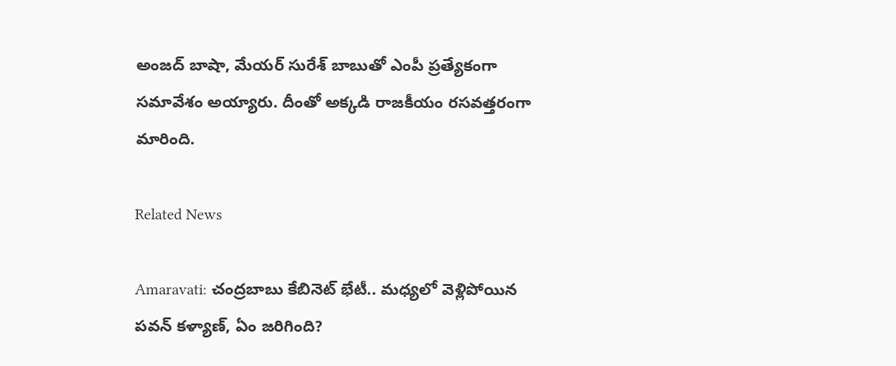అంజద్ బాషా, మేయర్ సురేశ్ బాబుతో ఎంపీ ప్రత్యేకంగా సమావేశం అయ్యారు. దీంతో అక్కడి రాజకీయం రసవత్తరంగా మారింది.

Related News

Amaravati: చంద్రబాబు కేబినెట్ భేటీ.. మధ్యలో వెళ్లిపోయిన పవన్ కళ్యాణ్, ఏం జరిగింది?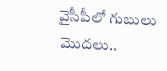వైసీపీలో గుబులు మొదలు..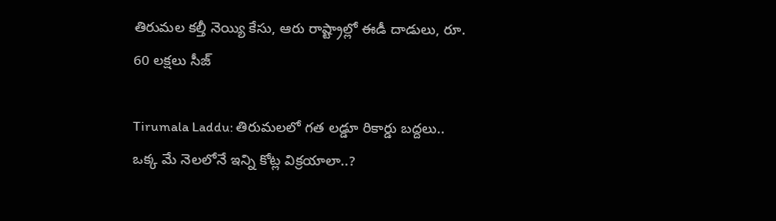తిరుమల కల్తీ నెయ్యి కేసు, ఆరు రాష్ట్రాల్లో ఈడీ దాడులు, రూ. 60 లక్షలు సీజ్

Tirumala Laddu: తిరుమలలో గత లడ్డూ రికార్డు బద్దలు.. ఒక్క మే నెలలోనే ఇన్ని కోట్ల విక్రయాలా..?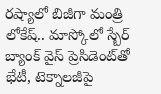రష్యాలో బిజీగా మంత్రి లోకేష్.. మాస్కోలో స్బేర్‌ బ్యాంక్ వైస్ ప్రెసిడెంట్‌తో భేటీ, టెక్నాలజీపై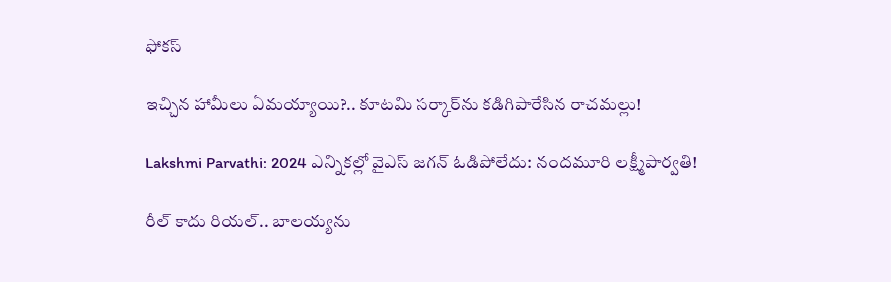ఫోకస్

ఇచ్చిన హామీలు ఏమయ్యాయి?.. కూటమి సర్కార్‌ను కడిగిపారేసిన రాచమల్లు!

Lakshmi Parvathi: 2024 ఎన్నికల్లో వైఎస్ జగన్ ఓడిపోలేదు: నందమూరి లక్ష్మీపార్వతి!

రీల్ కాదు రియల్.. బాలయ్యను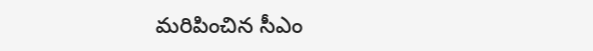మరిపించిన సీఎం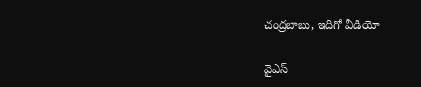చంద్రబాబు, ఇదిగో వీడియో

వైఎస్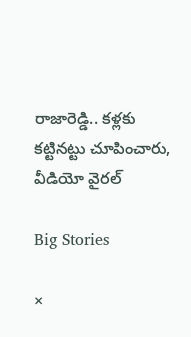రాజారెడ్డి.. కళ్లకు కట్టినట్టు చూపించారు, వీడియో వైరల్

Big Stories

×